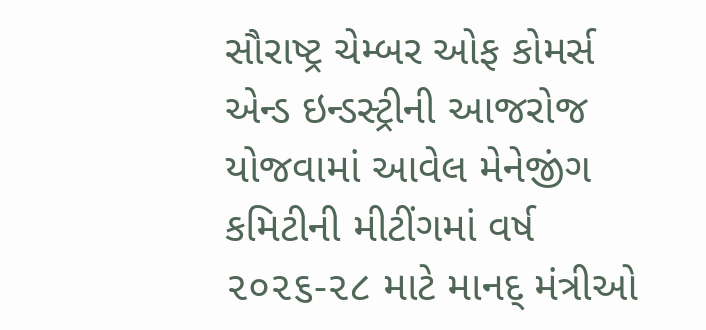સૌરાષ્ટ્ર ચેમ્બર ઓફ કોમર્સ એન્ડ ઇન્ડસ્ટ્રીની આજરોજ યોજવામાં આવેલ મેનેજીંગ કમિટીની મીટીંગમાં વર્ષ ૨૦૨૬-૨૮ માટે માનદ્ મંત્રીઓ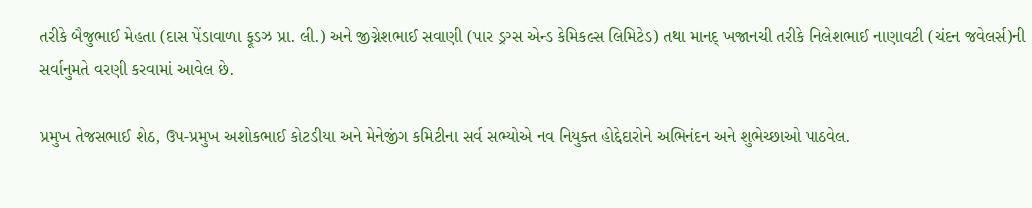તરીકે બૈજુભાઈ મેહતા (દાસ પેંડાવાળા ફૂડઝ પ્રા. લી.) અને જીગ્નેશભાઈ સવાણી (પાર ડ્રગ્સ એન્ડ કેમિકલ્સ લિમિટેડ) તથા માનદ્ ખજાનચી તરીકે નિલેશભાઈ નાણાવટી (ચંદન જવેલર્સ)ની સર્વાનુમતે વરણી કરવામાં આવેલ છે.

પ્રમુખ તેજસભાઈ શેઠ, ઉપ-પ્રમુખ અશોકભાઈ કોટડીયા અને મેનેજીંગ કમિટીના સર્વ સભ્યોએ નવ નિયુક્ત હોદ્દેદારોને અભિનંદન અને શુભેચ્છાઓ પાઠવેલ.